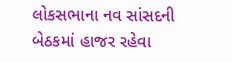લોકસભાના નવ સાંસદની બેઠકમાં હાજર રહેવા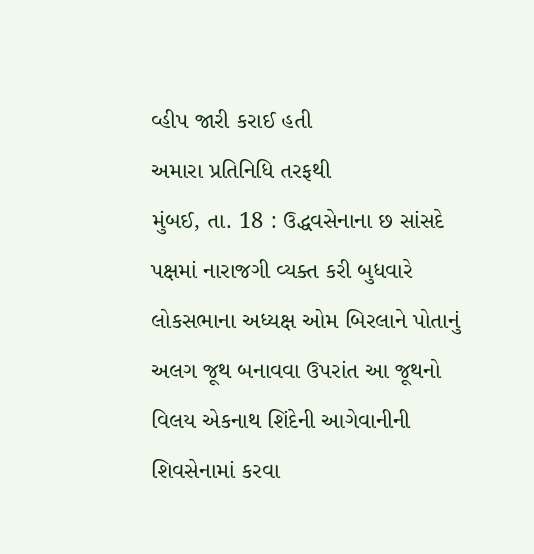વ્હીપ જારી કરાઈ હતી
અમારા પ્રતિનિધિ તરફથી
મુંબઈ, તા. 18 : ઉદ્ધવસેનાના છ સાંસદે પક્ષમાં નારાજગી વ્યક્ત કરી બુધવારે લોકસભાના અધ્યક્ષ ઓમ બિરલાને પોતાનું અલગ જૂથ બનાવવા ઉપરાંત આ જૂથનો વિલય એકનાથ શિંદેની આગેવાનીની શિવસેનામાં કરવા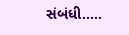સંબંધી.....